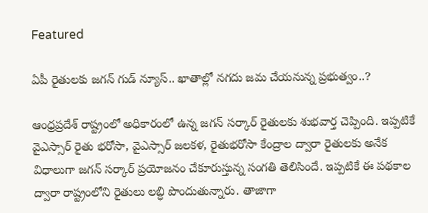Featured

ఏపీ రైతులకు జగన్ గుడ్ న్యూస్.. ఖాతాల్లో నగదు జమ చేయనున్న ప్రభుత్వం..?

ఆంధ్రప్రదేశ్ రాష్ట్రంలో అధికారంలో ఉన్న జగన్ సర్కార్ రైతులకు శుభవార్త చెప్పింది. ఇప్పటికే వైఎస్సార్ రైతు భరోసా, వైఎస్సార్ జలకళ, రైతుభరోసా కేంద్రాల ద్వారా రైతులకు అనేక విధాలుగా జగన్ సర్కార్ ప్రయోజనం చేకూరుస్తున్న సంగతి తెలిసిందే. ఇప్పటికే ఈ పథకాల ద్వారా రాష్ట్రంలోని రైతులు లబ్ధి పొందుతున్నారు. తాజాగా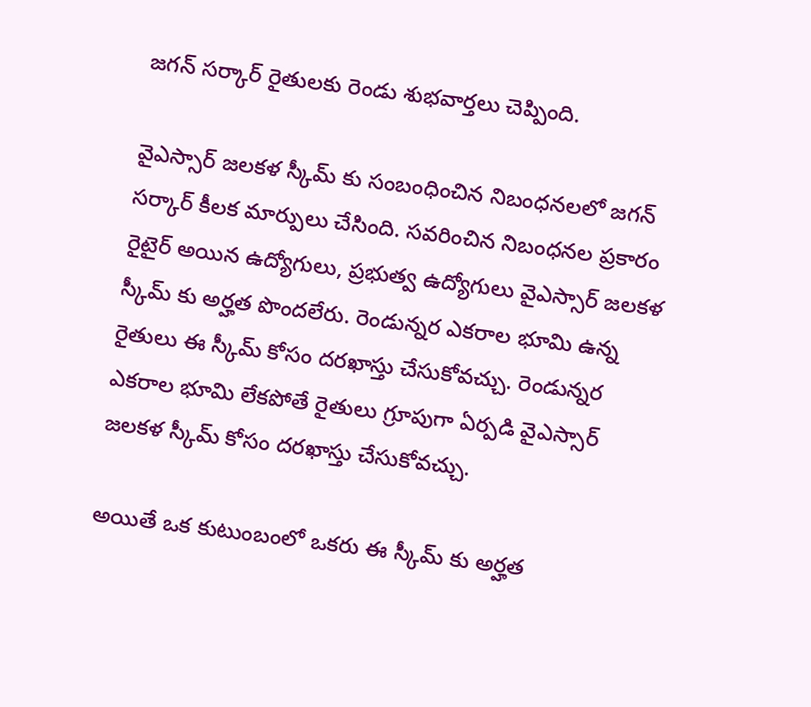జగన్ సర్కార్ రైతులకు రెండు శుభవార్తలు చెప్పింది.

వైఎస్సార్ జలకళ స్కీమ్ కు సంబంధించిన నిబంధనలలో జగన్ సర్కార్ కీలక మార్పులు చేసింది. సవరించిన నిబంధనల ప్రకారం రైటైర్ అయిన ఉద్యోగులు, ప్రభుత్వ ఉద్యోగులు వైఎస్సార్ జలకళ స్కీమ్ కు అర్హత పొందలేరు. రెండున్నర ఎకరాల భూమి ఉన్న రైతులు ఈ స్కీమ్ కోసం దరఖాస్తు చేసుకోవచ్చు. రెండున్నర ఎకరాల భూమి లేకపోతే రైతులు గ్రూపుగా ఏర్పడి వైఎస్సార్ జలకళ స్కీమ్ కోసం దరఖాస్తు చేసుకోవచ్చు.

అయితే ఒక కుటుంబంలో ఒకరు ఈ స్కీమ్ కు అర్హత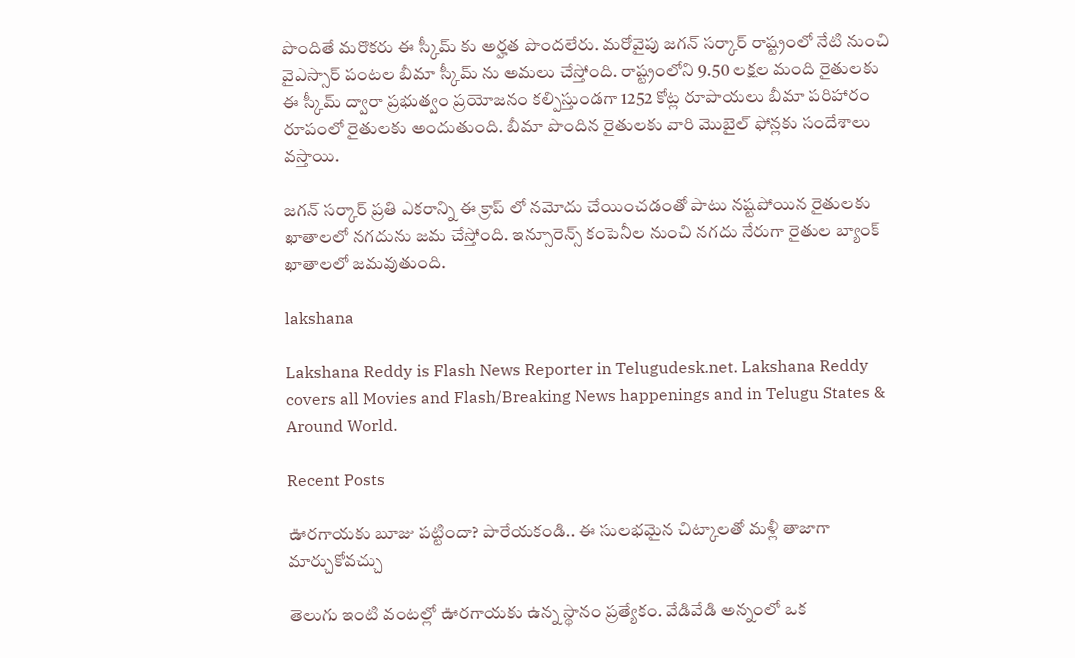పొందితే మరొకరు ఈ స్కీమ్ కు అర్హత పొందలేరు. మరోవైపు జగన్ సర్కార్ రాష్ట్రంలో నేటి నుంచి వైఎస్సార్ పంటల బీమా స్కీమ్ ను అమలు చేస్తోంది. రాష్ట్రంలోని 9.50 లక్షల మంది రైతులకు ఈ స్కీమ్ ద్వారా ప్రభుత్వం ప్రయోజనం కల్పిస్తుండగా 1252 కోట్ల రూపాయలు బీమా పరిహారం రూపంలో రైతులకు అందుతుంది. బీమా పొందిన రైతులకు వారి మొబైల్ ఫోన్లకు సందేశాలు వస్తాయి.

జగన్ సర్కార్ ప్రతి ఎకరాన్ని ఈ క్రాప్ లో నమోదు చేయించడంతో పాటు నష్టపోయిన రైతులకు ఖాతాలలో నగదును జమ చేస్తోంది. ఇన్సూరెన్స్ కంపెనీల నుంచి నగదు నేరుగా రైతుల బ్యాంక్ ఖాతాలలో జమవుతుంది.

lakshana

Lakshana Reddy is Flash News Reporter in Telugudesk.net. Lakshana Reddy covers all Movies and Flash/Breaking News happenings and in Telugu States & Around World.

Recent Posts

ఊరగాయకు బూజు పట్టిందా? పారేయకండి.. ఈ సులభమైన చిట్కాలతో మళ్లీ తాజాగా మార్చుకోవచ్చు

తెలుగు ఇంటి వంటల్లో ఊరగాయకు ఉన్న స్థానం ప్రత్యేకం. వేడివేడి అన్నంలో ఒక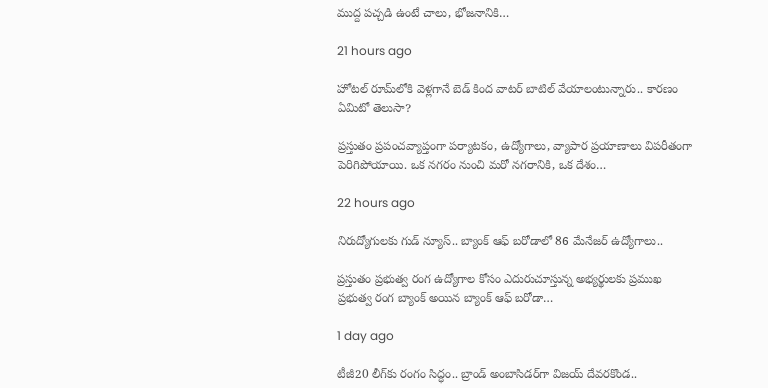ముద్ద పచ్చడి ఉంటే చాలు, భోజనానికి…

21 hours ago

హోటల్ రూమ్‌లోకి వెళ్లగానే బెడ్ కింద వాటర్ బాటిల్ వేయాలంటున్నారు.. కారణం ఏమిటో తెలుసా?

ప్రస్తుతం ప్రపంచవ్యాప్తంగా పర్యాటకం, ఉద్యోగాలు, వ్యాపార ప్రయాణాలు విపరీతంగా పెరిగిపోయాయి. ఒక నగరం నుంచి మరో నగరానికి, ఒక దేశం…

22 hours ago

నిరుద్యోగులకు గుడ్ న్యూస్.. బ్యాంక్ ఆఫ్ బరోడాలో 86 మేనేజర్ ఉద్యోగాలు..

ప్రస్తుతం ప్రభుత్వ రంగ ఉద్యోగాల కోసం ఎదురుచూస్తున్న అభ్యర్థులకు ప్రముఖ ప్రభుత్వ రంగ బ్యాంక్ అయిన బ్యాంక్ ఆఫ్ బరోడా…

1 day ago

టీజీ20 లీగ్‌కు రంగం సిద్ధం.. బ్రాండ్ అంబాసిడర్‌గా విజయ్ దేవరకొండ..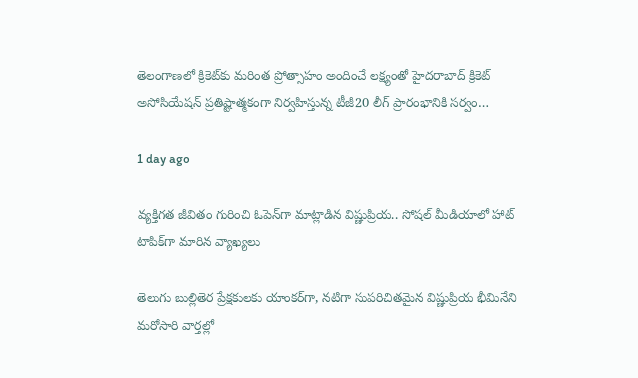తెలంగాణలో క్రికెట్‌కు మరింత ప్రోత్సాహం అందించే లక్ష్యంతో హైదరాబాద్ క్రికెట్ అసోసియేషన్ ప్రతిష్టాత్మకంగా నిర్వహిస్తున్న టీజీ20 లీగ్ ప్రారంభానికి సర్వం…

1 day ago

వ్యక్తిగత జీవితం గురించి ఓపెన్‌గా మాట్లాడిన విష్ణుప్రియ.. సోషల్ మీడియాలో హాట్ టాపిక్‌గా మారిన వ్యాఖ్యలు

తెలుగు బుల్లితెర ప్రేక్షకులకు యాంకర్‌గా, నటిగా సుపరిచితమైన విష్ణుప్రియ భీమినేని మరోసారి వార్తల్లో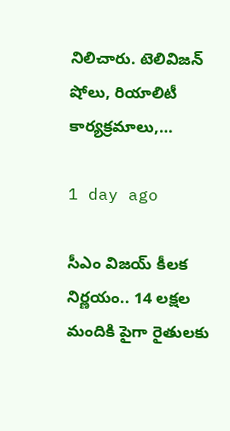నిలిచారు. టెలివిజన్ షోలు, రియాలిటీ కార్యక్రమాలు,…

1 day ago

సీఎం విజయ్ కీలక నిర్ణయం.. 14 లక్షల మందికి పైగా రైతులకు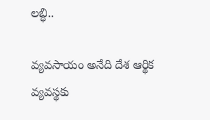లబ్ధి..

వ్యవసాయం అనేది దేశ ఆర్థిక వ్యవస్థకు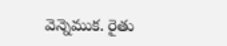వెన్నెముక. రైతు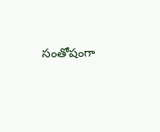సంతోషంగా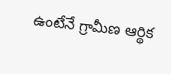ఉంటేనే గ్రామీణ ఆర్థిక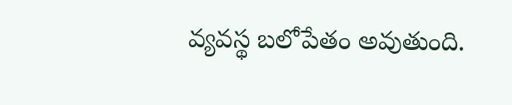వ్యవస్థ బలోపేతం అవుతుంది.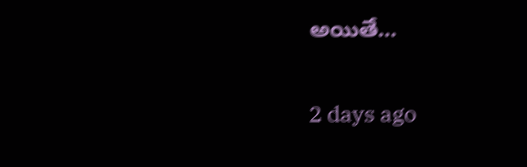అయితే…

2 days ago